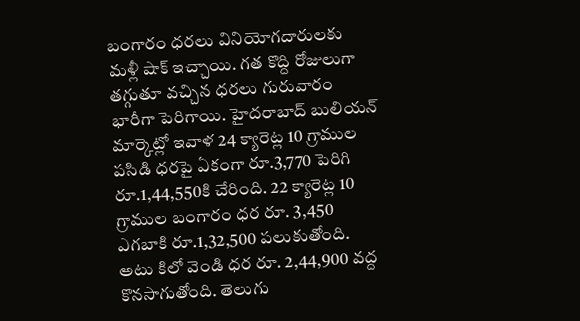బంగారం ధరలు వినియోగదారులకు మళ్లీ షాక్ ఇచ్చాయి. గత కొద్ది రోజులుగా తగ్గుతూ వచ్చిన ధరలు గురువారం భారీగా పెరిగాయి. హైదరాబాద్ బులియన్ మార్కెట్లో ఇవాళ 24 క్యారెట్ల 10 గ్రాముల పసిడి ధరపై ఏకంగా రూ.3,770 పెరిగి రూ.1,44,550కి చేరింది. 22 క్యారెట్ల 10 గ్రాముల బంగారం ధర రూ. 3,450 ఎగబాకి రూ.1,32,500 పలుకుతోంది. అటు కిలో వెండి ధర రూ. 2,44,900 వద్ద కొనసాగుతోంది. తెలుగు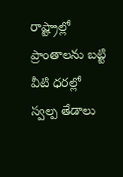రాష్ట్రాల్లో ప్రాంతాలను బట్టి వీటి ధరల్లో స్వల్ప తేడాలు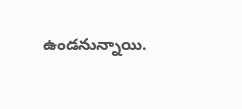ఉండనున్నాయి.